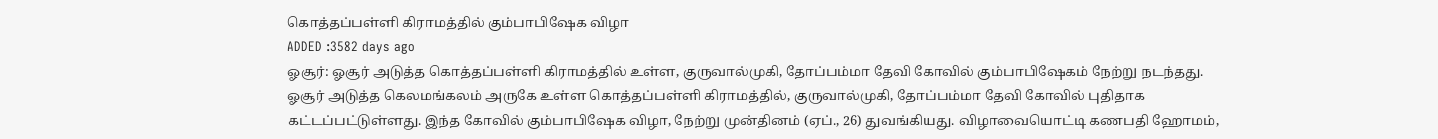கொத்தப்பள்ளி கிராமத்தில் கும்பாபிஷேக விழா
ADDED :3582 days ago
ஓசூர்: ஓசூர் அடுத்த கொத்தப்பள்ளி கிராமத்தில் உள்ள, குருவால்முகி, தோப்பம்மா தேவி கோவில் கும்பாபிஷேகம் நேற்று நடந்தது. ஓசூர் அடுத்த கெலமங்கலம் அருகே உள்ள கொத்தப்பள்ளி கிராமத்தில், குருவால்முகி, தோப்பம்மா தேவி கோவில் புதிதாக கட்டப்பட்டுள்ளது. இந்த கோவில் கும்பாபிஷேக விழா, நேற்று முன்தினம் (ஏப்., 26) துவங்கியது. விழாவையொட்டி கணபதி ஹோமம்,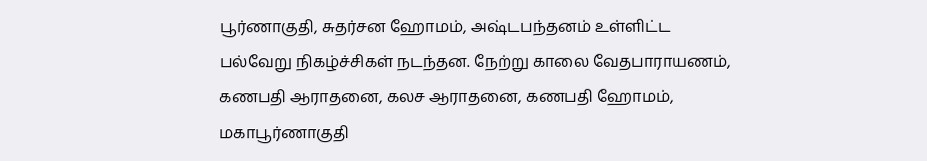பூர்ணாகுதி, சுதர்சன ஹோமம், அஷ்டபந்தனம் உள்ளிட்ட பல்வேறு நிகழ்ச்சிகள் நடந்தன. நேற்று காலை வேதபாராயணம், கணபதி ஆராதனை, கலச ஆராதனை, கணபதி ஹோமம், மகாபூர்ணாகுதி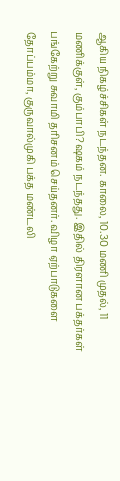ஆகிய நிகழ்ச்சிகள் நடந்தன. காலை, 10.30 மணி முதல், 11 மணிக்குள், கும்பாபி?ஷகம் நடந்தது. இதில் திரளான பக்தர்கள் பங்கேற்று சுவாமி தரிசனம் செய்தனர். விழா ஏற்பாடுகளை தோப்பம்மா, குருவால்முகி பக்த மண்டலி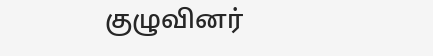குழுவினர்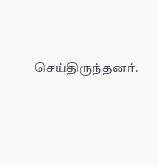செய்திருந்தனர்.